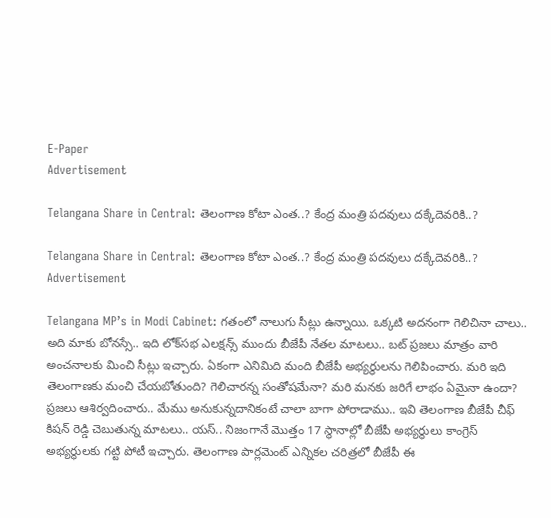E-Paper
Advertisement

Telangana Share in Central: తెలంగాణ కోటా ఎంత..? కేంద్ర మంత్రి పదవులు దక్కేదెవరికి..?

Telangana Share in Central: తెలంగాణ కోటా ఎంత..? కేంద్ర మంత్రి పదవులు దక్కేదెవరికి..?
Advertisement

Telangana MP’s in Modi Cabinet: గతంలో నాలుగు సీట్లు ఉన్నాయి. ఒక్కటి అదనంగా గెలిచినా చాలు.. అది మాకు బోనస్సే.. ఇది లోక్‌సభ ఎలక్షన్స్‌ ముందు బీజేపీ నేతల మాటలు.. బట్ ప్రజలు మాత్రం వారి అంచనాలకు మించి సీట్లు ఇచ్చారు. ఏకంగా ఎనిమిది మంది బీజేపీ అభ్యర్థులను గెలిపించారు. మరి ఇది తెలంగాణకు మంచి చేయబోతుంది? గెలిచారన్న సంతోషమేనా? మరి మనకు జరిగే లాభం ఏమైనా ఉందా? ప్రజలు ఆశిర్వదించారు.. మేము అనుకున్నదానికంటే చాలా బాగా పోరాడాము.. ఇవి తెలంగాణ బీజేపీ చీఫ్‌ కిషన్ రెడ్డి చెబుతున్న మాటలు.. యస్.. నిజంగానే మొత్తం 17 స్థానాల్లో బీజేపీ అభ్యర్థులు కాంగ్రెస్‌ అభ్యర్థులకు గట్టి పోటీ ఇచ్చారు. తెలంగాణ పార్లమెంట్‌ ఎన్నికల చరిత్రలో బీజేపీ ఈ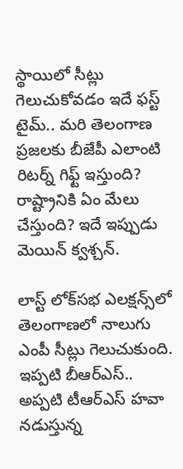స్థాయిలో సీట్లు గెలుచుకోవడం ఇదే ఫస్ట్‌ టైమ్.. మరి తెలంగాణ ప్రజలకు బీజేపీ ఎలాంటి రిటర్న్‌ గిఫ్ట్ ఇస్తుంది? రాష్ట్రానికి ఏం మేలు చేస్తుంది? ఇదే ఇప్పుడు మెయిన్‌ క్వశ్చన్.

లాస్ట్ లోక్‌సభ ఎలక్షన్స్‌లో తెలంగాణలో నాలుగు ఎంపీ సీట్లు గెలుచుకుంది. ఇప్పటి బీఆర్‌ఎస్‌.. అప్పటి టీఆర్ఎస్‌ హవా నడుస్తున్న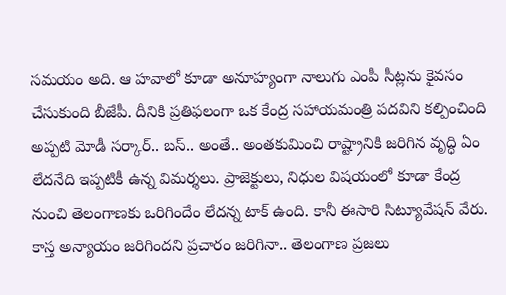సమయం అది. ఆ హవాలో కూడా అనూహ్యంగా నాలుగు ఎంపీ సీట్లను కైవసం చేసుకుంది బీజేపీ. దీనికి ప్రతిఫలంగా ఒక కేంద్ర సహాయమంత్రి పదవిని కల్పించింది అప్పటి మోడీ సర్కార్.. బస్.. అంతే.. అంతకుమించి రాష్ట్రానికి జరిగిన వృద్ధి ఏం లేదనేది ఇప్పటికీ ఉన్న విమర్శలు. ప్రాజెక్టులు, నిధుల విషయంలో కూడా కేంద్ర నుంచి తెలంగాణకు ఒరిగిందేం లేదన్న టాక్ ఉంది. కానీ ఈసారి సిట్యూవేషన్‌ వేరు. కాస్త అన్యాయం జరిగిందని ప్రచారం జరిగినా.. తెలంగాణ ప్రజలు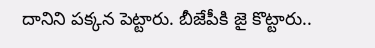దానిని పక్కన పెట్టారు. బీజేపీకి జై కొట్టారు..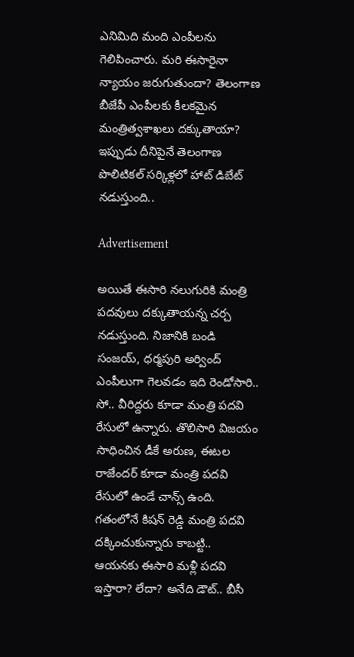ఎనిమిది మంది ఎంపీలను గెలిపించారు. మరి ఈసారైనా న్యాయం జరుగుతుందా? తెలంగాణ బీజేపీ ఎంపీలకు కీలకమైన మంత్రిత్వశాఖలు దక్కుతాయా?
ఇప్పుడు దీనిపైనే తెలంగాణ పొలిటికల్ సర్కిళ్లలో హాట్ డిబేట్ నడుస్తుంది..

Advertisement

అయితే ఈసారి నలుగురికి మంత్రి పదవులు దక్కుతాయన్న చర్చ నడుస్తుంది. నిజానికి బండి సంజయ్, ధర్మపురి అర్వింద్ ఎంపీలుగా గెలవడం ఇది రెండోసారి.. సో.. వీరిద్దరు కూడా మంత్రి పదవి రేసులో ఉన్నారు. తొలిసారి విజయం సాధించిన డీకే అరుణ, ఈటల రాజేందర్ కూడా మంత్రి పదవి రేసులో ఉండే చాన్స్ ఉంది. గతంలోనే కిషన్ రెడ్డి మంత్రి పదవి దక్కించుకున్నారు కాబట్టి.. ఆయనకు ఈసారి మళ్లీ పదవి ఇస్తారా? లేదా? అనేది డౌట్‌.. బీసీ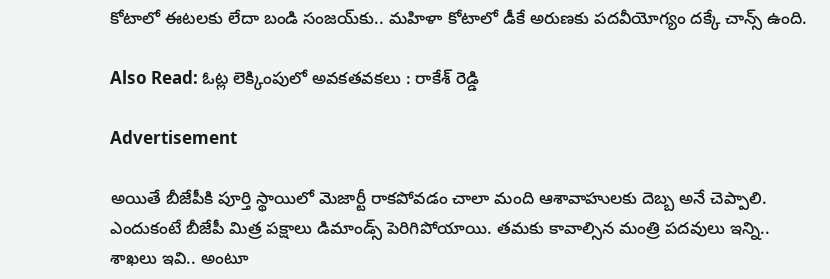కోటాలో ఈటలకు లేదా బండి సంజయ్‌కు.. మహిళా కోటాలో డీకే అరుణకు పదవీయోగ్యం దక్కే చాన్స్ ఉంది.

Also Read: ఓట్ల లెక్కింపులో అవకతవకలు : రాకేశ్ రెడ్డి

Advertisement

అయితే బీజేపీకి పూర్తి స్థాయిలో మెజార్టీ రాకపోవడం చాలా మంది ఆశావాహులకు దెబ్బ అనే చెప్పాలి. ఎందుకంటే బీజేపీ మిత్ర పక్షాలు డిమాండ్స్ పెరిగిపోయాయి. తమకు కావాల్సిన మంత్రి పదవులు ఇన్ని.. శాఖలు ఇవి.. అంటూ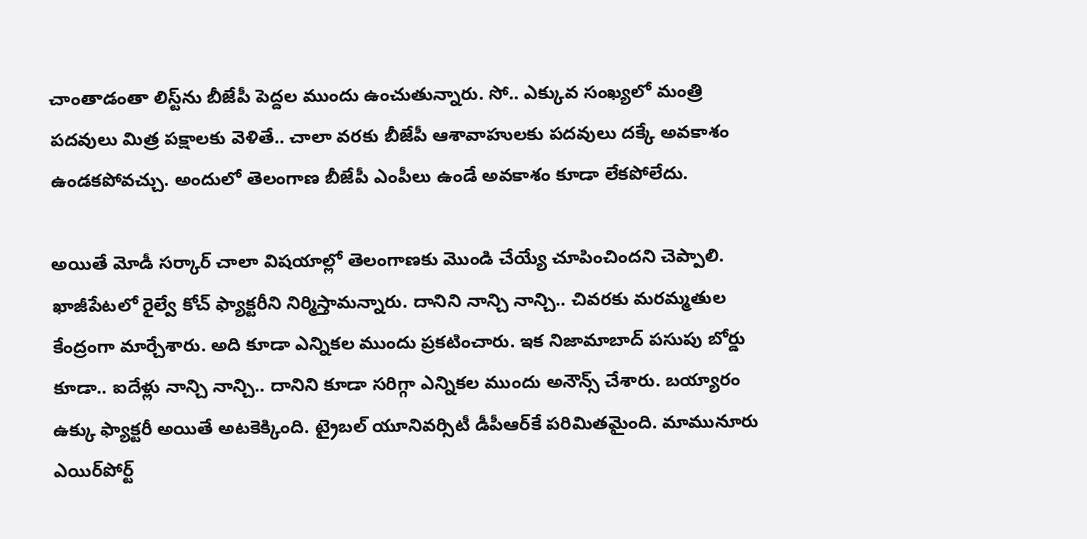చాంతాడంతా లిస్ట్‌ను బీజేపీ పెద్దల ముందు ఉంచుతున్నారు. సో.. ఎక్కువ సంఖ్యలో మంత్రి పదవులు మిత్ర పక్షాలకు వెళితే.. చాలా వరకు బీజేపీ ఆశావాహులకు పదవులు దక్కే అవకాశం ఉండకపోవచ్చు. అందులో తెలంగాణ బీజేపీ ఎంపీలు ఉండే అవకాశం కూడా లేకపోలేదు.

అయితే మోడీ సర్కార్‌ చాలా విషయాల్లో తెలంగాణకు మొండి చేయ్యే చూపించిందని చెప్పాలి. ఖాజీపేటలో రైల్వే కోచ్‌ ఫ్యాక్టరీని నిర్మిస్తామన్నారు. దానిని నాన్చి నాన్చి.. చివరకు మరమ్మతుల కేంద్రంగా మార్చేశారు. అది కూడా ఎన్నికల ముందు ప్రకటించారు. ఇక నిజామాబాద్ పసుపు బోర్డు కూడా.. ఐదేళ్లు నాన్చి నాన్చి.. దానిని కూడా సరిగ్గా ఎన్నికల ముందు అనౌన్స్ చేశారు. బయ్యారం ఉక్కు ఫ్యాక్టరీ అయితే అటకెక్కింది. ట్రైబల్ యూనివర్సిటీ డీపీఆర్‌కే పరిమితమైంది. మామునూరు ఎయిర్‌పోర్ట్‌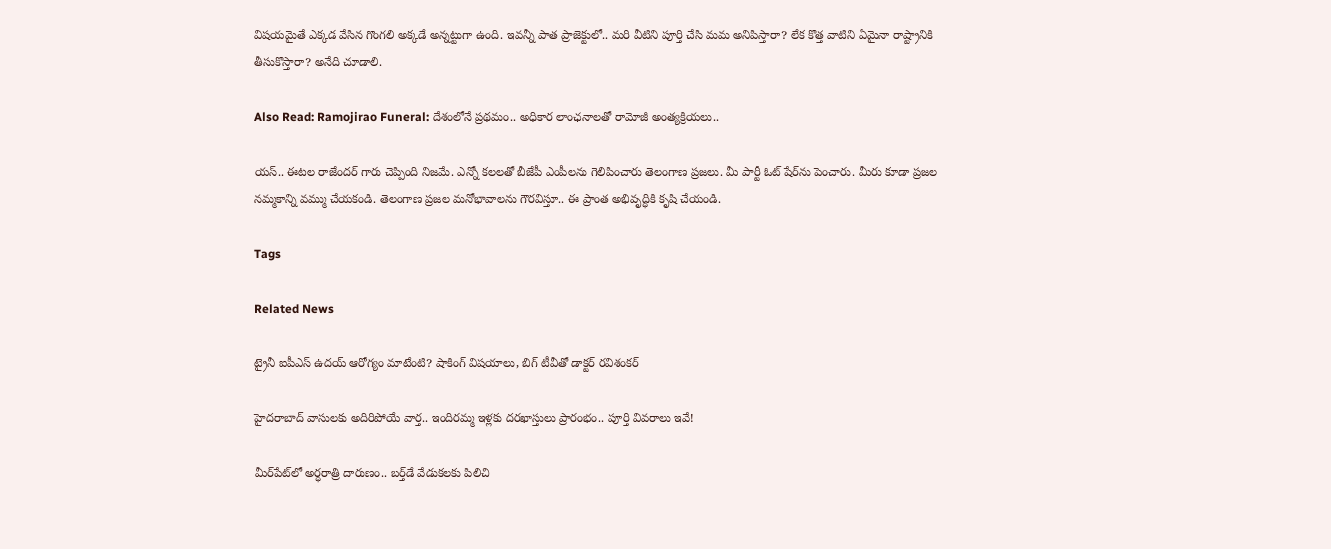విషయమైతే ఎక్కడ వేసిన గొంగలి అక్కడే అన్నట్టుగా ఉంది. ఇవన్నీ పాత ప్రాజెక్టులో.. మరి వీటిని పూర్తి చేసి మమ అనిపిస్తారా? లేక కొత్త వాటిని ఏమైనా రాష్ట్రానికి తీసుకొస్తారా? అనేది చూడాలి.

Also Read: Ramojirao Funeral: దేశంలోనే ప్రథమం.. అధికార లాంఛనాలతో రామోజీ అంత్యక్రియలు..

యస్.. ఈటల రాజేందర్ గారు చెప్పింది నిజమే. ఎన్నో కలలతో బీజేపీ ఎంపీలను గెలిపించారు తెలంగాణ ప్రజలు. మీ పార్టీ ఓట్‌ షేర్‌ను పెంచారు. మీరు కూడా ప్రజల నమ్మకాన్ని వమ్ము చేయకండి. తెలంగాణ ప్రజల మనోభావాలను గౌరవిస్తూ.. ఈ ప్రాంత అభివృద్ధికి కృషి చేయండి.

Tags

Related News

ట్రైనీ ఐపీఎస్ ఉదయ్ ఆరోగ్యం మాటేంటి? షాకింగ్ విషయాలు, బిగ్ టీవీతో డాక్టర్ రవిశంకర్

హైదరాబాద్‌ వాసులకు అదిరిపోయే వార్త.. ఇందిరమ్మ ఇళ్లకు దరఖాస్తులు ప్రారంభం.. పూర్తి వివరాలు ఇవే!

మీర్‌పేట్‌లో అర్ధరాత్రి దారుణం.. బర్త్‌డే వేడుకలకు పిలిచి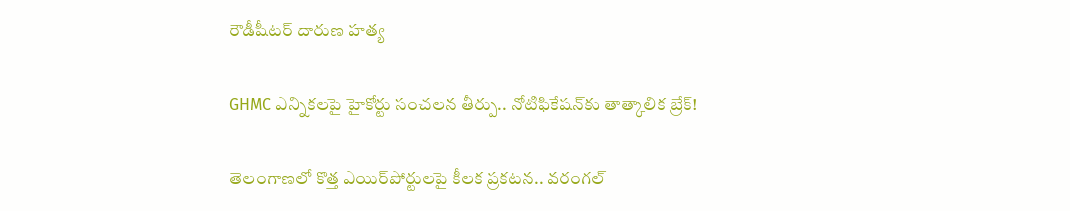రౌడీషీటర్ దారుణ హత్య

GHMC ఎన్నికలపై హైకోర్టు సంచలన తీర్పు.. నోటిఫికేషన్‌కు తాత్కాలిక బ్రేక్!

తెలంగాణలో కొత్త ఎయిర్‌పోర్టులపై కీలక ప్రకటన.. వరంగల్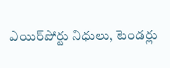ఎయిర్‌పోర్టు నిధులు, టెండర్లు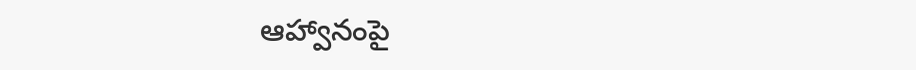ఆహ్వానంపై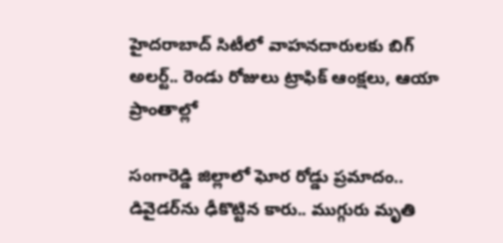హైదరాబాద్ సిటీలో వాహనదారులకు బిగ్ అలర్ట్.. రెండు రోజులు ట్రాఫిక్ ఆంక్షలు, ఆయా ప్రాంతాల్లో

సంగారెడ్డి జిల్లాలో ఘోర రోడ్డు ప్రమాదం.. డివైడర్‌ను ఢీకొట్టిన కారు.. ముగ్గురు మృతి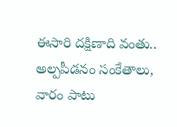ఈసారి దక్షిణాది వంతు.. అల్పపీడనం సంకేతాలు, వారం పాటు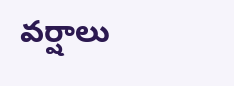వర్షాలు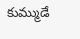కుమ్ముడే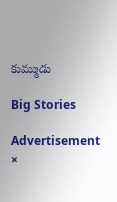కుమ్ముడు

Big Stories

Advertisement
×